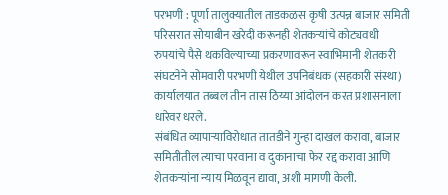परभणी : पूर्णा तालुक्यातील ताडकळस कृषी उत्पन्न बाजार समिती परिसरात सोयाबीन खरेदी करूनही शेतकऱ्यांचे कोट्यवधी रुपयांचे पैसे थकविल्याच्या प्रकरणावरून स्वाभिमानी शेतकरी संघटनेने सोमवारी परभणी येथील उपनिबंधक (सहकारी संस्था) कार्यालयात तब्बल तीन तास ठिय्या आंदोलन करत प्रशासनाला धारेवर धरले.
संबंधित व्यापाऱ्याविरोधात तातडीने गुन्हा दाखल करावा, बाजार समितीतील त्याचा परवाना व दुकानाचा फेर रद्द करावा आणि शेतकऱ्यांना न्याय मिळवून द्यावा, अशी मागणी केली.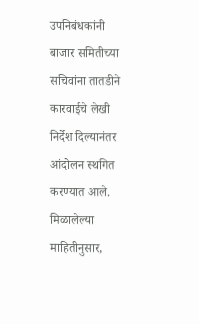उपनिबंधकांनी बाजार समितीच्या सचिवांना तातडीने कारवाईचे लेखी निर्देश दिल्यानंतर आंदोलन स्थगित करण्यात आले.
मिळालेल्या माहितीनुसार,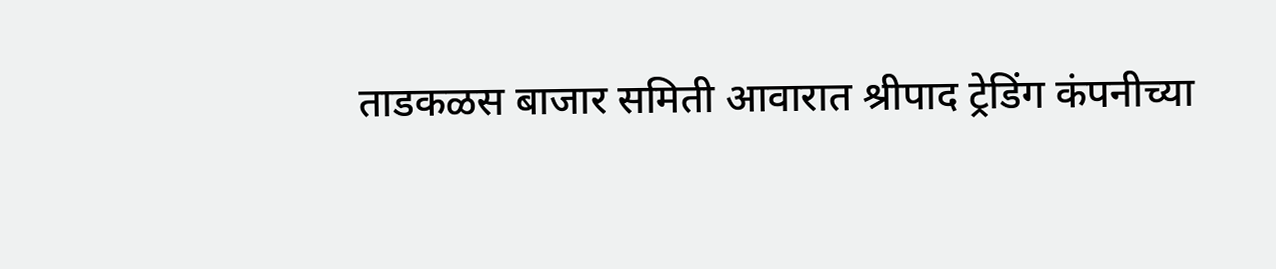ताडकळस बाजार समिती आवारात श्रीपाद ट्रेडिंग कंपनीच्या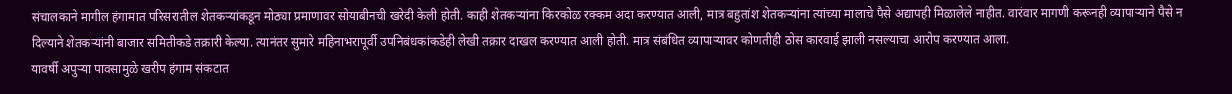संचालकाने मागील हंगामात परिसरातील शेतकऱ्यांकडून मोठ्या प्रमाणावर सोयाबीनची खरेदी केली होती. काही शेतकऱ्यांना किरकोळ रक्कम अदा करण्यात आली, मात्र बहुतांश शेतकऱ्यांना त्यांच्या मालाचे पैसे अद्यापही मिळालेले नाहीत. वारंवार मागणी करूनही व्यापाऱ्याने पैसे न दिल्याने शेतकऱ्यांनी बाजार समितीकडे तक्रारी केल्या. त्यानंतर सुमारे महिनाभरापूर्वी उपनिबंधकांकडेही लेखी तक्रार दाखल करण्यात आली होती. मात्र संबंधित व्यापाऱ्यावर कोणतीही ठोस कारवाई झाली नसल्याचा आरोप करण्यात आला.
यावर्षी अपुऱ्या पावसामुळे खरीप हंगाम संकटात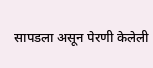सापडला असून पेरणी केलेली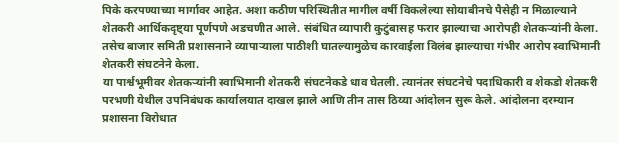पिके करपण्याच्या मार्गावर आहेत. अशा कठीण परिस्थितीत मागील वर्षी विकलेल्या सोयाबीनचे पैसेही न मिळाल्याने शेतकरी आर्थिकदृष्ट्या पूर्णपणे अडचणीत आले. संबंधित व्यापारी कुटुंबासह फरार झाल्याचा आरोपही शेतकऱ्यांनी केला. तसेच बाजार समिती प्रशासनाने व्यापाऱ्याला पाठीशी घातल्यामुळेच कारवाईला विलंब झाल्याचा गंभीर आरोप स्वाभिमानी शेतकरी संघटनेने केला.
या पार्श्वभूमीवर शेतकऱ्यांनी स्वाभिमानी शेतकरी संघटनेकडे धाव घेतली. त्यानंतर संघटनेचे पदाधिकारी व शेकडो शेतकरी परभणी येथील उपनिबंधक कार्यालयात दाखल झाले आणि तीन तास ठिय्या आंदोलन सुरू केले. आंदोलना दरम्यान प्रशासना विरोधात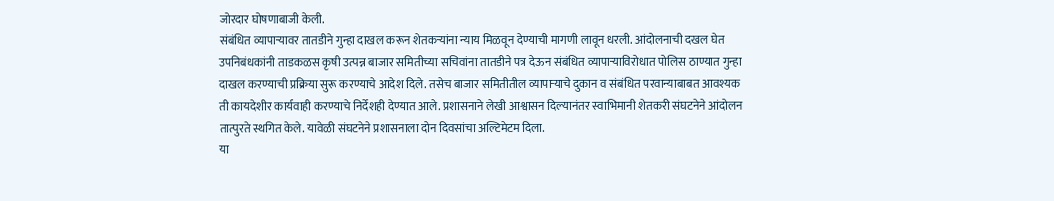जोरदार घोषणाबाजी केली.
संबंधित व्यापाऱ्यावर तातडीने गुन्हा दाखल करून शेतकऱ्यांना न्याय मिळवून देण्याची मागणी लावून धरली. आंदोलनाची दखल घेत उपनिबंधकांनी ताडकळस कृषी उत्पन्न बाजार समितीच्या सचिवांना तातडीने पत्र देऊन संबंधित व्यापाऱ्याविरोधात पोलिस ठाण्यात गुन्हा दाखल करण्याची प्रक्रिया सुरू करण्याचे आदेश दिले. तसेच बाजार समितीतील व्यापाऱ्याचे दुकान व संबंधित परवान्याबाबत आवश्यक ती कायदेशीर कार्यवाही करण्याचे निर्देशही देण्यात आले. प्रशासनाने लेखी आश्वासन दिल्यानंतर स्वाभिमानी शेतकरी संघटनेने आंदोलन तात्पुरते स्थगित केले. यावेळी संघटनेने प्रशासनाला दोन दिवसांचा अल्टिमेटम दिला.
या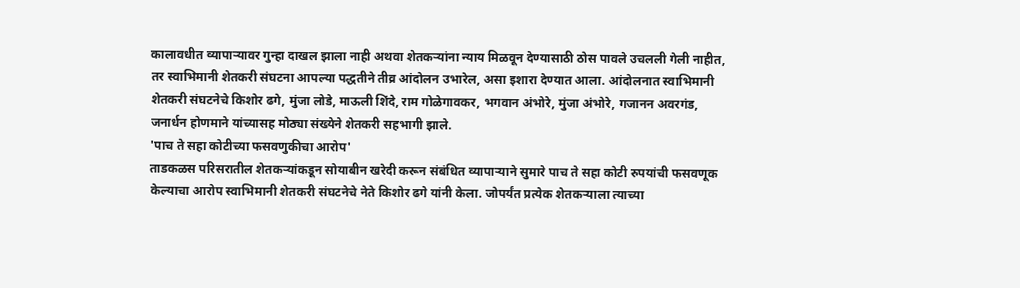कालावधीत व्यापाऱ्यावर गुन्हा दाखल झाला नाही अथवा शेतकऱ्यांना न्याय मिळवून देण्यासाठी ठोस पावले उचलली गेली नाहीत, तर स्वाभिमानी शेतकरी संघटना आपल्या पद्धतीने तीव्र आंदोलन उभारेल, असा इशारा देण्यात आला. आंदोलनात स्वाभिमानी शेतकरी संघटनेचे किशोर ढगे, मुंजा लोडे, माऊली शिंदे, राम गोळेगावकर, भगवान अंभोरे, मुंजा अंभोरे, गजानन अवरगंड, जनार्धन होणमाने यांच्यासह मोठ्या संख्येने शेतकरी सहभागी झाले.
'पाच ते सहा कोटीच्या फसवणुकीचा आरोप'
ताडकळस परिसरातील शेतकऱ्यांकडून सोयाबीन खरेदी करून संबंधित व्यापाऱ्याने सुमारे पाच ते सहा कोटी रुपयांची फसवणूक केल्याचा आरोप स्वाभिमानी शेतकरी संघटनेचे नेते किशोर ढगे यांनी केला. जोपर्यंत प्रत्येक शेतकऱ्याला त्याच्या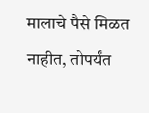मालाचे पैसे मिळत नाहीत, तोपर्यंत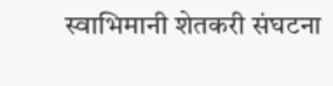स्वाभिमानी शेतकरी संघटना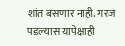शांत बसणार नाही. गरज पडल्यास यापेक्षाही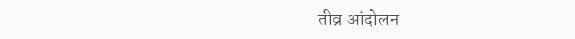तीव्र आंदोलन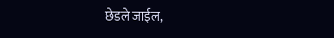छेडले जाईल,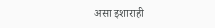असा इशाराही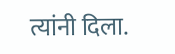त्यांनी दिला.